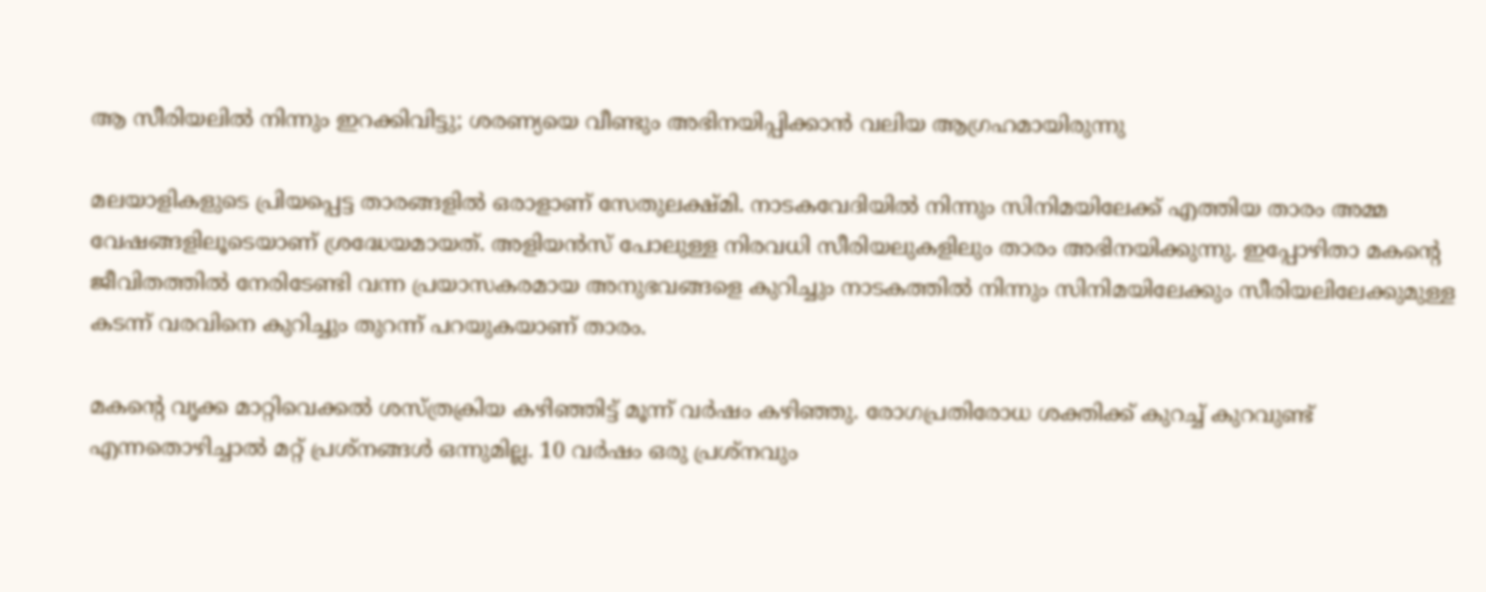ആ സീരിയലില്‍ നിന്നും ഇറക്കിവിട്ടു; ശരണ്യയെ വീണ്ടും അഭിനയിപ്പിക്കാന്‍ വലിയ ആഗ്രഹമായിരുന്നു

മലയാളികളുടെ പ്രിയപ്പെട്ട താരങ്ങളില്‍ ഒരാളാണ് സേതുലക്ഷ്മി. നാടകവേദിയില്‍ നിന്നും സിനിമയിലേക്ക് എത്തിയ താരം അമ്മ വേഷങ്ങളിലൂടെയാണ് ശ്രദ്ധേയമായത്. അളിയന്‍സ് പോലുള്ള നിരവധി സീരിയലുകളിലും താരം അഭിനയിക്കുന്നു. ഇപ്പോഴിതാ മകന്റെ ജീവിതത്തില്‍ നേരിടേണ്ടി വന്ന പ്രയാസകരമായ അനുഭവങ്ങളെ കുറിച്ചും നാടകത്തില്‍ നിന്നും സിനിമയിലേക്കും സീരിയലിലേക്കുമുള്ള കടന്ന് വരവിനെ കുറിച്ചും തുറന്ന് പറയുകയാണ് താരം.

മകന്റെ വൃക്ക മാറ്റിവെക്കല്‍ ശസ്ത്രക്രിയ കഴിഞ്ഞിട്ട് മൂന്ന് വര്‍ഷം കഴിഞ്ഞു. രോഗപ്രതിരോധ ശക്തിക്ക് കുറച്ച് കുറവുണ്ട് എന്നതൊഴിച്ചാല്‍ മറ്റ് പ്രശ്നങ്ങള്‍ ഒന്നുമില്ല. 10 വര്‍ഷം ഒരു പ്രശ്നവും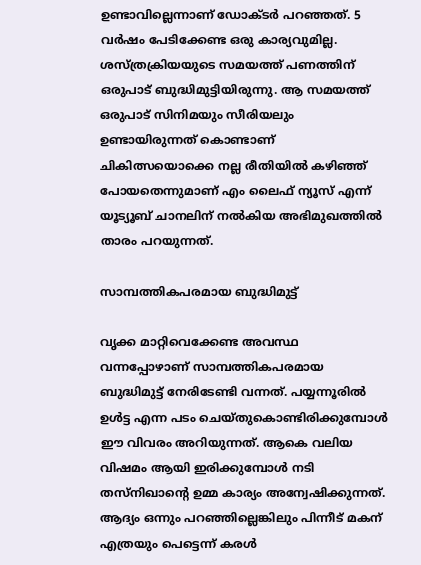ഉണ്ടാവില്ലെന്നാണ് ഡോക്ടര്‍ പറഞ്ഞത്. 5 വര്‍ഷം പേടിക്കേണ്ട ഒരു കാര്യവുമില്ല. ശസ്ത്രക്രിയയുടെ സമയത്ത് പണത്തിന് ഒരുപാട് ബുദ്ധിമുട്ടിയിരുന്നു. ആ സമയത്ത് ഒരുപാട് സിനിമയും സീരിയലും ഉണ്ടായിരുന്നത് കൊണ്ടാണ് ചികിത്സയൊക്കെ നല്ല രീതിയില്‍ കഴിഞ്ഞ് പോയതെന്നുമാണ് എം ലൈഫ് ന്യൂസ് എന്ന് യൂട്യൂബ് ചാനലിന് നല്‍കിയ അഭിമുഖത്തില്‍ താരം പറയുന്നത്.

സാമ്പത്തികപരമായ ബുദ്ധിമുട്ട്

വൃക്ക മാറ്റിവെക്കേണ്ട അവസ്ഥ വന്നപ്പോഴാണ് സാമ്പത്തികപരമായ ബുദ്ധിമുട്ട് നേരിടേണ്ടി വന്നത്. പയ്യന്നൂരില്‍ ഉള്‍ട്ട എന്ന പടം ചെയ്തുകൊണ്ടിരിക്കുമ്പോള്‍ ഈ വിവരം അറിയുന്നത്. ആകെ വലിയ വിഷമം ആയി ഇരിക്കുമ്പോള്‍ നടി തസ്നിഖാന്റെ ഉമ്മ കാര്യം അന്വേഷിക്കുന്നത്. ആദ്യം ഒന്നും പറഞ്ഞില്ലെങ്കിലും പിന്നീട് മകന് എത്രയും പെട്ടെന്ന് കരള്‍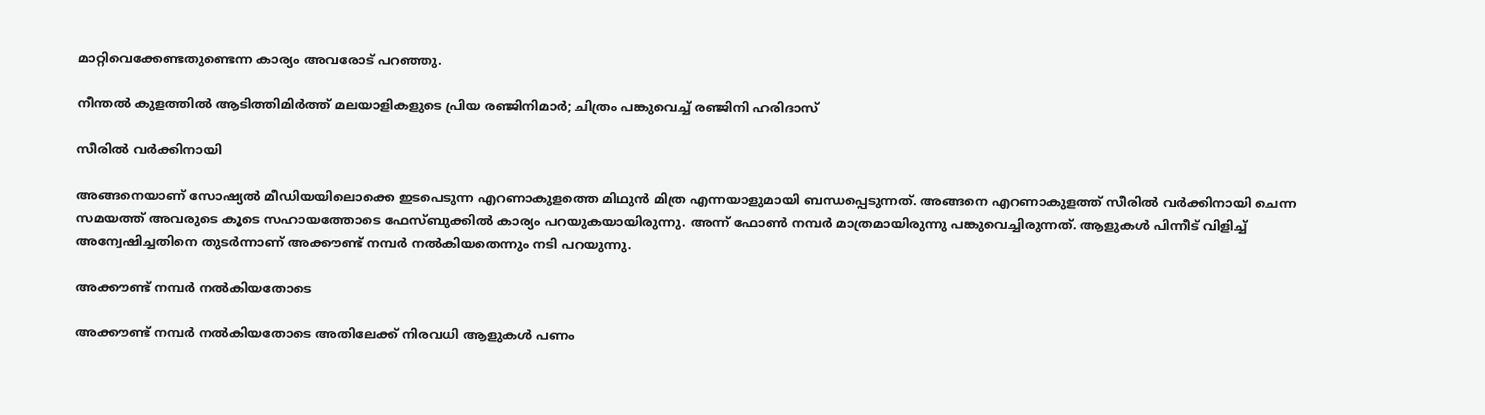മാറ്റിവെക്കേണ്ടതുണ്ടെന്ന കാര്യം അവരോട് പറഞ്ഞു.

നീന്തല്‍ കുളത്തില്‍ ആടിത്തിമിര്‍ത്ത് മലയാളികളുടെ പ്രിയ രഞ്ജിനിമാര്‍; ചിത്രം പങ്കുവെച്ച് രഞ്ജിനി ഹരിദാസ്

സീരില്‍ വര്‍ക്കിനായി

അങ്ങനെയാണ് സോഷ്യല്‍ മീഡിയയിലൊക്കെ ഇടപെടുന്ന എറണാകുളത്തെ മിഥുന്‍ മിത്ര എന്നയാളുമായി ബന്ധപ്പെടുന്നത്. അങ്ങനെ എറണാകുളത്ത് സീരില്‍ വര്‍ക്കിനായി ചെന്ന സമയത്ത് അവരുടെ കൂടെ സഹായത്തോടെ ഫേസ്ബുക്കില്‍ കാര്യം പറയുകയായിരുന്നു. അന്ന് ഫോണ്‍ നമ്പര്‍ മാത്രമായിരുന്നു പങ്കുവെച്ചിരുന്നത്. ആളുകള്‍ പിന്നീട് വിളിച്ച് അന്വേഷിച്ചതിനെ തുടര്‍ന്നാണ് അക്കൗണ്ട് നമ്പര്‍ നല്‍കിയതെന്നും നടി പറയുന്നു.

അക്കൗണ്ട് നമ്പര്‍ നല്‍കിയതോടെ

അക്കൗണ്ട് നമ്പര്‍ നല്‍കിയതോടെ അതിലേക്ക് നിരവധി ആളുകള്‍ പണം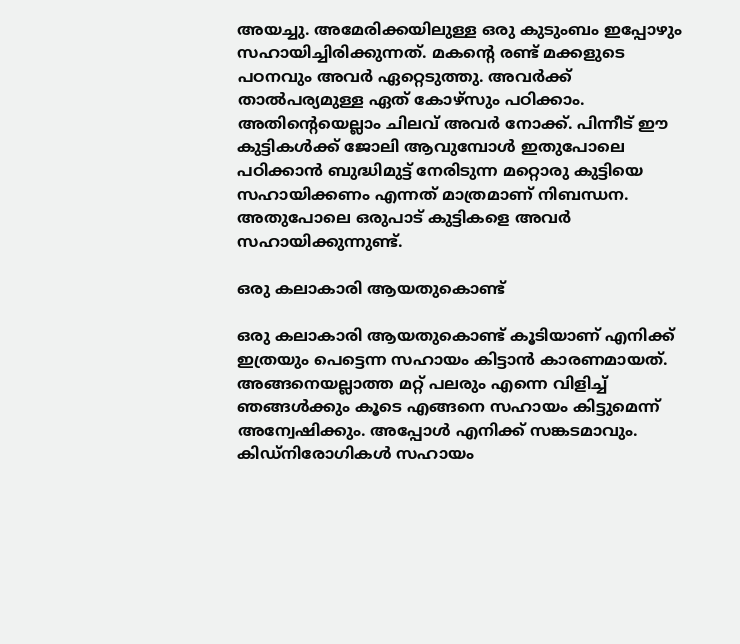അയച്ചു. അമേരിക്കയിലുള്ള ഒരു കുടുംബം ഇപ്പോഴും സഹായിച്ചിരിക്കുന്നത്. മകന്റെ രണ്ട് മക്കളുടെ പഠനവും അവര്‍ ഏറ്റെടുത്തു. അവര്‍ക്ക് താല്‍പര്യമുള്ള ഏത് കോഴ്സും പഠിക്കാം. അതിന്റെയെല്ലാം ചിലവ് അവര്‍ നോക്ക്. പിന്നീട് ഈ കുട്ടികള്‍ക്ക് ജോലി ആവുമ്പോള്‍ ഇതുപോലെ പഠിക്കാന്‍ ബുദ്ധിമുട്ട് നേരിടുന്ന മറ്റൊരു കുട്ടിയെ സഹായിക്കണം എന്നത് മാത്രമാണ് നിബന്ധന. അതുപോലെ ഒരുപാട് കുട്ടികളെ അവര്‍ സഹായിക്കുന്നുണ്ട്.

ഒരു കലാകാരി ആയതുകൊണ്ട്

ഒരു കലാകാരി ആയതുകൊണ്ട് കൂടിയാണ് എനിക്ക് ഇത്രയും പെട്ടെന്ന സഹായം കിട്ടാന്‍ കാരണമായത്. അങ്ങനെയല്ലാത്ത മറ്റ് പലരും എന്നെ വിളിച്ച് ഞങ്ങള്‍ക്കും കൂടെ എങ്ങനെ സഹായം കിട്ടുമെന്ന് അന്വേഷിക്കും. അപ്പോള്‍ എനിക്ക് സങ്കടമാവും. കിഡ്നിരോഗികള്‍ സഹായം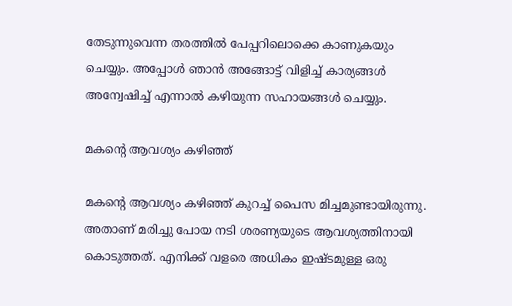തേടുന്നുവെന്ന തരത്തില്‍ പേപ്പറിലൊക്കെ കാണുകയും ചെയ്യും. അപ്പോള്‍ ഞാന്‍ അങ്ങോട്ട് വിളിച്ച് കാര്യങ്ങള്‍ അന്വേഷിച്ച് എന്നാല്‍ കഴിയുന്ന സഹായങ്ങള്‍ ചെയ്യും.

മകന്റെ ആവശ്യം കഴിഞ്ഞ്

മകന്റെ ആവശ്യം കഴിഞ്ഞ് കുറച്ച് പൈസ മിച്ചമുണ്ടായിരുന്നു. അതാണ് മരിച്ചു പോയ നടി ശരണ്യയുടെ ആവശ്യത്തിനായി കൊടുത്തത്. എനിക്ക് വളരെ അധികം ഇഷ്ടമുള്ള ഒരു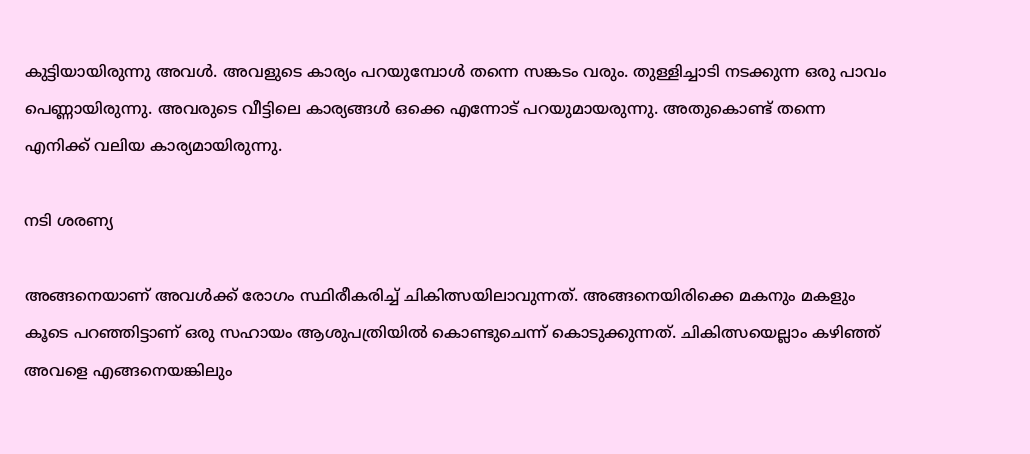കുട്ടിയായിരുന്നു അവള്‍. അവളുടെ കാര്യം പറയുമ്പോള്‍ തന്നെ സങ്കടം വരും. തുള്ളിച്ചാടി നടക്കുന്ന ഒരു പാവം പെണ്ണായിരുന്നു. അവരുടെ വീട്ടിലെ കാര്യങ്ങള്‍ ഒക്കെ എന്നോട് പറയുമായരുന്നു. അതുകൊണ്ട് തന്നെ എനിക്ക് വലിയ കാര്യമായിരുന്നു.

നടി ശരണ്യ

അങ്ങനെയാണ് അവള്‍ക്ക് രോഗം സ്ഥിരീകരിച്ച് ചികിത്സയിലാവുന്നത്. അങ്ങനെയിരിക്കെ മകനും മകളും കൂടെ പറഞ്ഞിട്ടാണ് ഒരു സഹായം ആശുപത്രിയില്‍ കൊണ്ടുചെന്ന് കൊടുക്കുന്നത്. ചികിത്സയെല്ലാം കഴിഞ്ഞ് അവളെ എങ്ങനെയങ്കിലും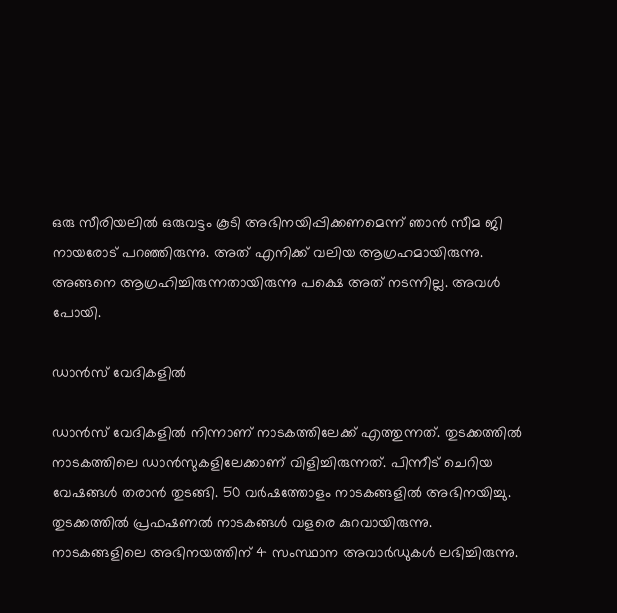ഒരു സീരിയലില്‍ ഒരുവട്ടം കൂടി അഭിനയിപ്പിക്കണമെന്ന് ഞാന്‍ സീമ ജി നായരോട് പറഞ്ഞിരുന്നു. അത് എനിക്ക് വലിയ ആഗ്രഹമായിരുന്നു. അങ്ങനെ ആഗ്രഹിച്ചിരുന്നതായിരുന്നു പക്ഷെ അത് നടന്നില്ല. അവള്‍ പോയി.

ഡാന്‍സ് വേദികളില്‍

ഡാന്‍സ് വേദികളില്‍ നിന്നാണ് നാടകത്തിലേക്ക് എത്തുന്നത്. തുടക്കത്തില്‍ നാടകത്തിലെ ഡാന്‍സുകളിലേക്കാണ് വിളിച്ചിരുന്നത്. പിന്നീട് ചെറിയ വേഷങ്ങള്‍ തരാന്‍ തുടങ്ങി. 50 വര്‍ഷത്തോളം നാടകങ്ങളില്‍ അഭിനയിച്ചു. തുടക്കത്തില്‍ പ്രഫഷണല്‍ നാടകങ്ങള്‍ വളരെ കുറവായിരുന്നു. നാടകങ്ങളിലെ അഭിനയത്തിന് 4 സംസ്ഥാന അവാര്‍ഡുകള്‍ ലഭിച്ചിരുന്നു.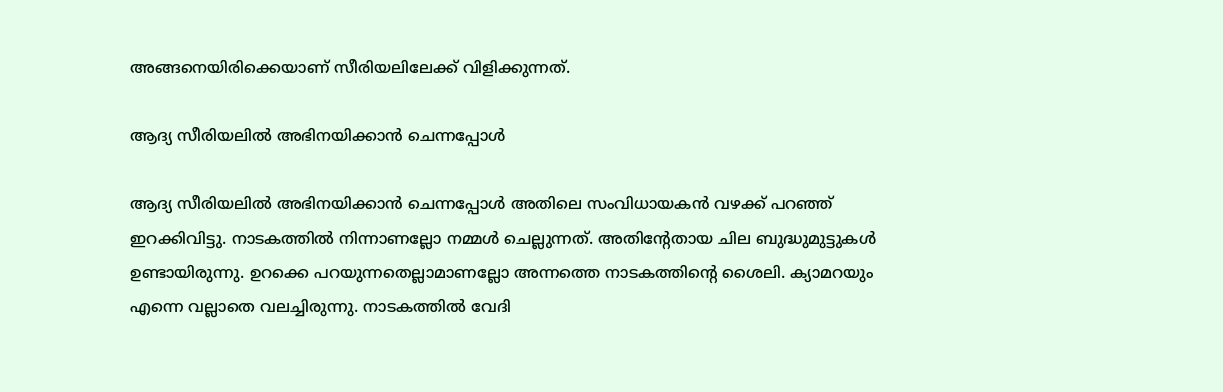അങ്ങനെയിരിക്കെയാണ് സീരിയലിലേക്ക് വിളിക്കുന്നത്.

ആദ്യ സീരിയലില്‍ അഭിനയിക്കാന്‍ ചെന്നപ്പോള്‍

ആദ്യ സീരിയലില്‍ അഭിനയിക്കാന്‍ ചെന്നപ്പോള്‍ അതിലെ സംവിധായകന്‍ വഴക്ക് പറഞ്ഞ് ഇറക്കിവിട്ടു. നാടകത്തില്‍ നിന്നാണല്ലോ നമ്മള്‍ ചെല്ലുന്നത്. അതിന്റേതായ ചില ബുദ്ധുമുട്ടുകള്‍ ഉണ്ടായിരുന്നു. ഉറക്കെ പറയുന്നതെല്ലാമാണല്ലോ അന്നത്തെ നാടകത്തിന്റെ ശൈലി. ക്യാമറയും എന്നെ വല്ലാതെ വലച്ചിരുന്നു. നാടകത്തില്‍ വേദി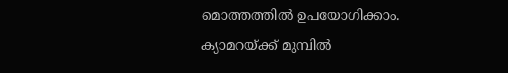മൊത്തത്തില്‍ ഉപയോഗിക്കാം. ക്യാമറയ്ക്ക് മുമ്പില്‍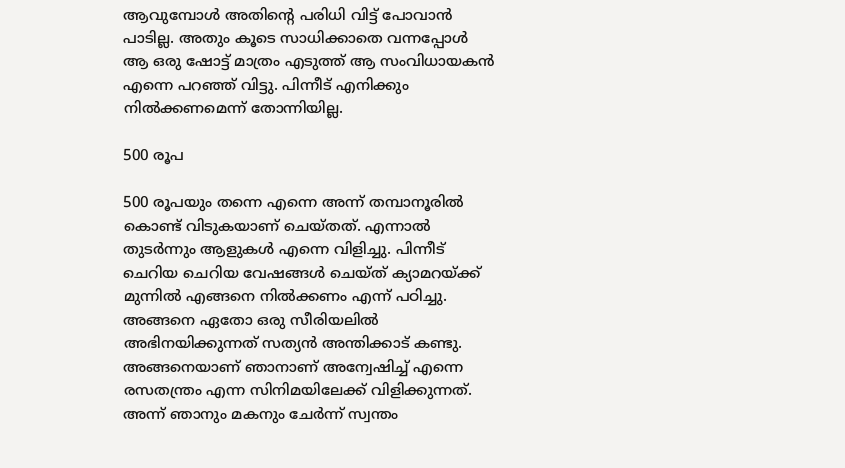ആവുമ്പോള്‍ അതിന്റെ പരിധി വിട്ട് പോവാന്‍ പാടില്ല. അതും കൂടെ സാധിക്കാതെ വന്നപ്പോള്‍ ആ ഒരു ഷോട്ട് മാത്രം എടുത്ത് ആ സംവിധായകന്‍ എന്നെ പറഞ്ഞ് വിട്ടു. പിന്നീട് എനിക്കും നില്‍ക്കണമെന്ന് തോന്നിയില്ല.

500 രൂപ

500 രൂപയും തന്നെ എന്നെ അന്ന് തമ്പാനൂരില്‍ കൊണ്ട് വിടുകയാണ് ചെയ്തത്. എന്നാല്‍ തുടര്‍ന്നും ആളുകള്‍ എന്നെ വിളിച്ചു. പിന്നീട് ചെറിയ ചെറിയ വേഷങ്ങള്‍ ചെയ്ത് ക്യാമറയ്ക്ക് മുന്നില്‍ എങ്ങനെ നില്‍ക്കണം എന്ന് പഠിച്ചു. അങ്ങനെ ഏതോ ഒരു സീരിയലില്‍ അഭിനയിക്കുന്നത് സത്യന്‍ അന്തിക്കാട് കണ്ടു. അങ്ങനെയാണ് ഞാനാണ് അന്വേഷിച്ച് എന്നെ രസതന്ത്രം എന്ന സിനിമയിലേക്ക് വിളിക്കുന്നത്. അന്ന് ഞാനും മകനും ചേര്‍ന്ന് സ്വന്തം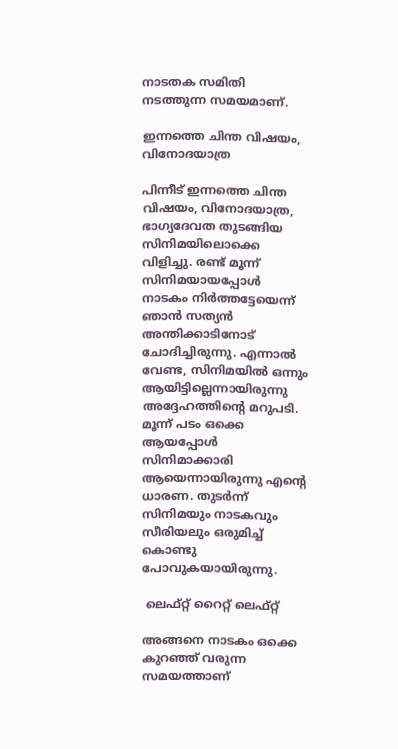നാടതക സമിതി നടത്തുന്ന സമയമാണ്.

ഇന്നത്തെ ചിന്ത വിഷയം, വിനോദയാത്ര

പിന്നീട് ഇന്നത്തെ ചിന്ത വിഷയം, വിനോദയാത്ര, ഭാഗ്യദേവത തുടങ്ങിയ സിനിമയിലൊക്കെ വിളിച്ചു. രണ്ട് മൂന്ന് സിനിമയായപ്പോള്‍ നാടകം നിര്‍ത്തട്ടേയെന്ന് ഞാന്‍ സത്യന്‍ അന്തിക്കാടിനോട് ചോദിച്ചിരുന്നു. എന്നാല്‍ വേണ്ട, സിനിമയില്‍ ഒന്നും ആയിട്ടില്ലെന്നായിരുന്നു അദ്ദേഹത്തിന്റെ മറുപടി. മൂന്ന് പടം ഒക്കെ ആയപ്പോള്‍ സിനിമാക്കാരി ആയെന്നായിരുന്നു എന്റെ ധാരണ. തുടര്‍ന്ന് സിനിമയും നാടകവും സീരിയലും ഒരുമിച്ച് കൊണ്ടു പോവുകയായിരുന്നു.

 ലെഫ്റ്റ് റൈറ്റ് ലെഫ്റ്റ്

അങ്ങനെ നാടകം ഒക്കെ കുറഞ്ഞ് വരുന്ന സമയത്താണ്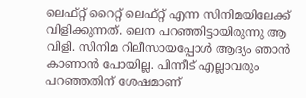ലെഫ്റ്റ് റൈറ്റ് ലെഫ്റ്റ് എന്ന സിനിമയിലേക്ക് വിളിക്കുന്നത്. ലെന പറഞ്ഞിട്ടായിരുന്നു ആ വിളി. സിനിമ റിലീസായപ്പോള്‍ ആദ്യം ഞാന്‍ കാണാന്‍ പോയില്ല. പിന്നീട് എല്ലാവരും പറഞ്ഞതിന് ശേഷമാണ്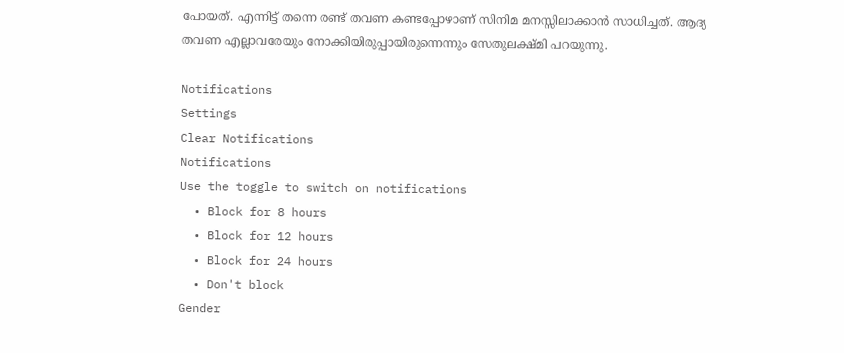പോയത്. എന്നിട്ട് തന്നെ രണ്ട് തവണ കണ്ടപ്പോഴാണ് സിനിമ മനസ്സിലാക്കാന്‍ സാധിച്ചത്. ആദ്യ തവണ എല്ലാവരേയും നോക്കിയിരുപ്പായിരുന്നെന്നും സേതുലക്ഷ്മി പറയുന്നു.

Notifications
Settings
Clear Notifications
Notifications
Use the toggle to switch on notifications
  • Block for 8 hours
  • Block for 12 hours
  • Block for 24 hours
  • Don't block
Gender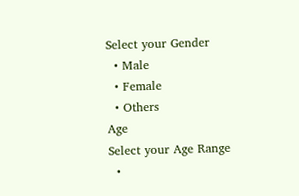Select your Gender
  • Male
  • Female
  • Others
Age
Select your Age Range
  •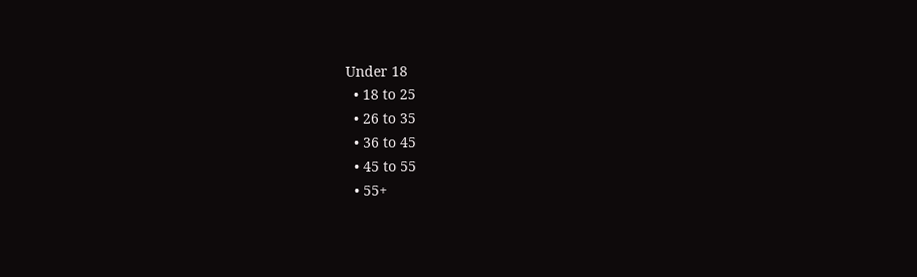Under 18
  • 18 to 25
  • 26 to 35
  • 36 to 45
  • 45 to 55
  • 55+